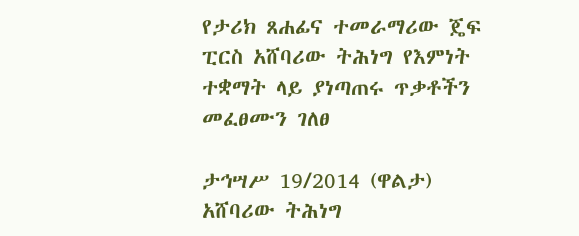የታሪክ ጸሐፊና ተመራማሪው ጄፍ ፒርስ አሸባሪው ትሕነግ የእምነት ተቋማት ላይ ያነጣጠሩ ጥቃቶችን መፈፀሙን ገለፀ

ታኅሣሥ 19/2014 (ዋልታ) አሸባሪው ትሕነግ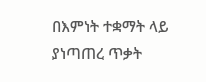በእምነት ተቋማት ላይ ያነጣጠረ ጥቃት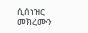ሲሰነዝር መክረሙን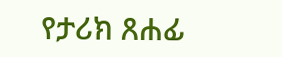የታሪክ ጸሐፊ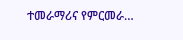ተመራማሪና የምርመራ…